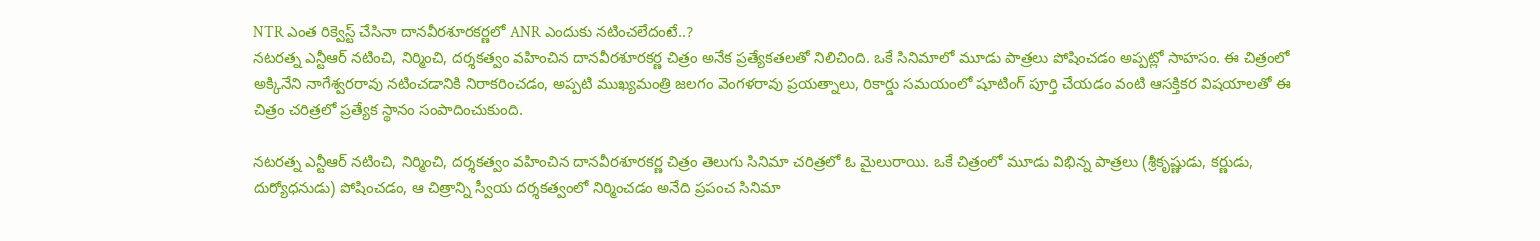NTR ఎంత రిక్వెస్ట్ చేసినా దానవీరశూరకర్ణలో ANR ఎందుకు నటించలేదంటే..?
నటరత్న ఎన్టీఆర్ నటించి, నిర్మించి, దర్శకత్వం వహించిన దానవీరశూరకర్ణ చిత్రం అనేక ప్రత్యేకతలతో నిలిచింది. ఒకే సినిమాలో మూడు పాత్రలు పోషించడం అప్పట్లో సాహసం. ఈ చిత్రంలో అక్కినేని నాగేశ్వరరావు నటించడానికి నిరాకరించడం, అప్పటి ముఖ్యమంత్రి జలగం వెంగళరావు ప్రయత్నాలు, రికార్డు సమయంలో షూటింగ్ పూర్తి చేయడం వంటి ఆసక్తికర విషయాలతో ఈ చిత్రం చరిత్రలో ప్రత్యేక స్థానం సంపాదించుకుంది.

నటరత్న ఎన్టీఆర్ నటించి, నిర్మించి, దర్శకత్వం వహించిన దానవీరశూరకర్ణ చిత్రం తెలుగు సినిమా చరిత్రలో ఓ మైలురాయి. ఒకే చిత్రంలో మూడు విభిన్న పాత్రలు (శ్రీకృష్ణుడు, కర్ణుడు, దుర్యోధనుడు) పోషించడం, ఆ చిత్రాన్ని స్వీయ దర్శకత్వంలో నిర్మించడం అనేది ప్రపంచ సినిమా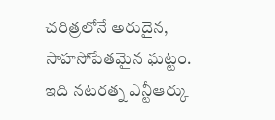చరిత్రలోనే అరుదైన, సాహసోపేతమైన ఘట్టం. ఇది నటరత్న ఎన్టీఆర్కు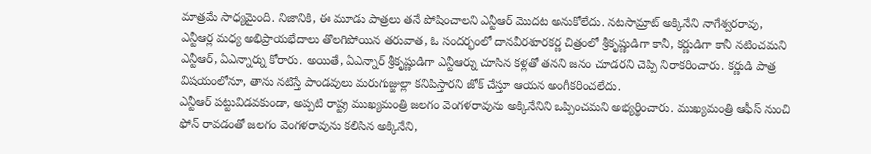మాత్రమే సాధ్యమైంది. నిజానికి, ఈ మూడు పాత్రలు తనే పోషించాలని ఎన్టీఆర్ మొదట అనుకోలేదు. నటసామ్రాట్ అక్కినేని నాగేశ్వరరావు, ఎన్టీఆర్ల మధ్య అభిప్రాయభేదాలు తొలగిపోయిన తరువాత, ఓ సందర్భంలో దానవీరశూరకర్ణ చిత్రంలో శ్రీకృష్ణుడిగా కానీ, కర్ణుడిగా కానీ నటించమని ఎన్టీఆర్, ఏఎన్నార్ను కోరారు. అయితే, ఏఎన్నార్ శ్రీకృష్ణుడిగా ఎన్టీఆర్ను చూసిన కళ్లతో తనని జనం చూడరని చెప్పి నిరాకరించారు. కర్ణుడి పాత్ర విషయంలోనూ, తాను నటిస్తే పాండవులు మరుగుజ్జుల్లా కనిపిస్తారని జోక్ చేస్తూ ఆయన అంగీకరించలేదు.
ఎన్టీఆర్ పట్టువిడవకుండా, అప్పటి రాష్ట్ర ముఖ్యమంత్రి జలగం వెంగళరావును అక్కినేనిని ఒప్పించమని అభ్యర్థించారు. ముఖ్యమంత్రి ఆఫీస్ నుంచి ఫోన్ రావడంతో జలగం వెంగళరావును కలిసిన అక్కినేని,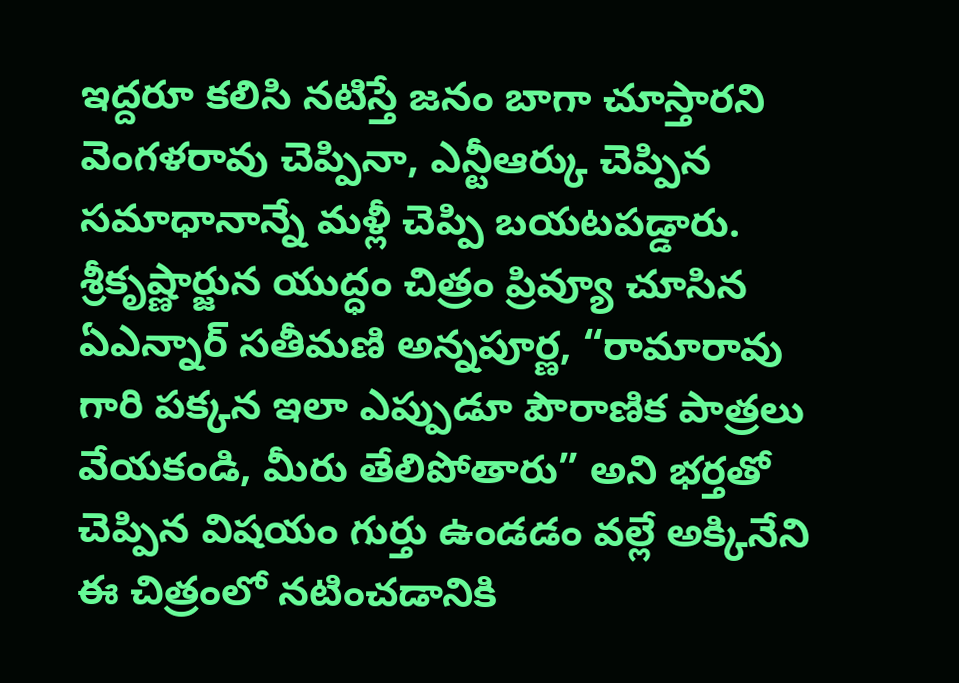ఇద్దరూ కలిసి నటిస్తే జనం బాగా చూస్తారని వెంగళరావు చెప్పినా, ఎన్టీఆర్కు చెప్పిన సమాధానాన్నే మళ్లీ చెప్పి బయటపడ్డారు. శ్రీకృష్ణార్జున యుద్ధం చిత్రం ప్రివ్యూ చూసిన ఏఎన్నార్ సతీమణి అన్నపూర్ణ, “రామారావు గారి పక్కన ఇలా ఎప్పుడూ పౌరాణిక పాత్రలు వేయకండి, మీరు తేలిపోతారు” అని భర్తతో చెప్పిన విషయం గుర్తు ఉండడం వల్లే అక్కినేని ఈ చిత్రంలో నటించడానికి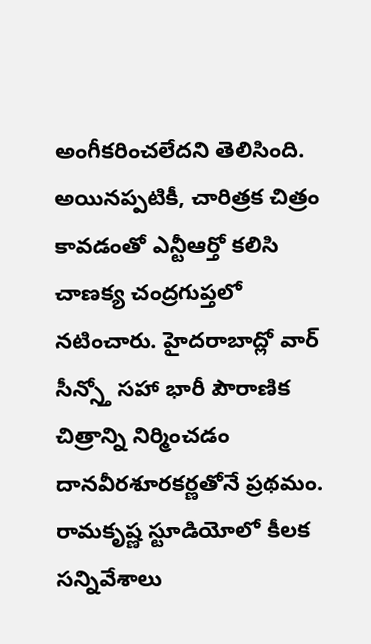అంగీకరించలేదని తెలిసింది. అయినప్పటికీ, చారిత్రక చిత్రం కావడంతో ఎన్టీఆర్తో కలిసి చాణక్య చంద్రగుప్తలో నటించారు. హైదరాబాద్లో వార్ సీన్స్తో సహా భారీ పౌరాణిక చిత్రాన్ని నిర్మించడం దానవీరశూరకర్ణతోనే ప్రథమం. రామకృష్ణ స్టూడియోలో కీలక సన్నివేశాలు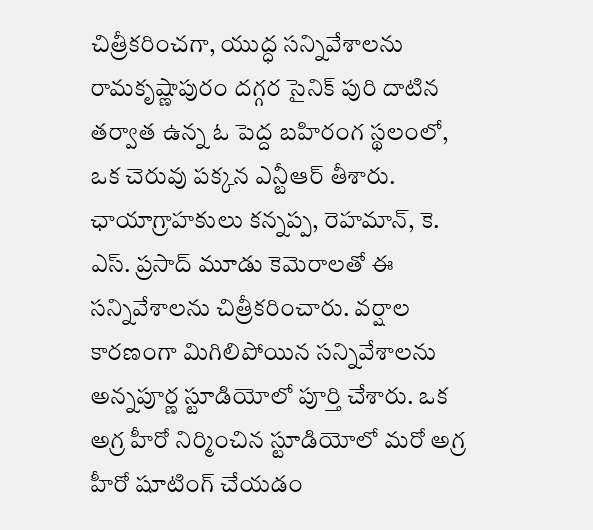చిత్రీకరించగా, యుద్ధ సన్నివేశాలను రామకృష్ణాపురం దగ్గర సైనిక్ పురి దాటిన తర్వాత ఉన్న ఓ పెద్ద బహిరంగ స్థలంలో, ఒక చెరువు పక్కన ఎన్టీఆర్ తీశారు. ఛాయాగ్రాహకులు కన్నప్ప, రెహమాన్, కె. ఎస్. ప్రసాద్ మూడు కెమెరాలతో ఈ సన్నివేశాలను చిత్రీకరించారు. వర్షాల కారణంగా మిగిలిపోయిన సన్నివేశాలను అన్నపూర్ణ స్టూడియోలో పూర్తి చేశారు. ఒక అగ్ర హీరో నిర్మించిన స్టూడియోలో మరో అగ్ర హీరో షూటింగ్ చేయడం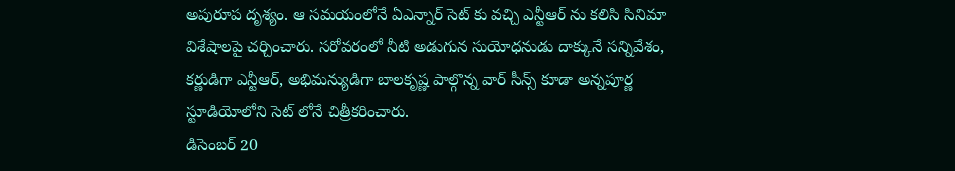అపురూప దృశ్యం. ఆ సమయంలోనే ఏఎన్నార్ సెట్ కు వచ్చి ఎన్టీఆర్ ను కలిసి సినిమా విశేషాలపై చర్చించారు. సరోవరంలో నీటి అడుగున సుయోధనుడు దాక్కునే సన్నివేశం, కర్ణుడిగా ఎన్టీఆర్, అభిమన్యుడిగా బాలకృష్ణ పాల్గొన్న వార్ సీన్స్ కూడా అన్నపూర్ణ స్టూడియోలోని సెట్ లోనే చిత్రీకరించారు.
డిసెంబర్ 20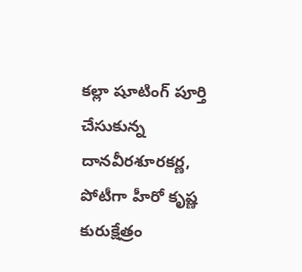కల్లా షూటింగ్ పూర్తి చేసుకున్న దానవీరశూరకర్ణ, పోటీగా హీరో కృష్ణ కురుక్షేత్రం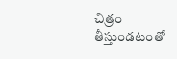చిత్రం తీస్తుండటంతో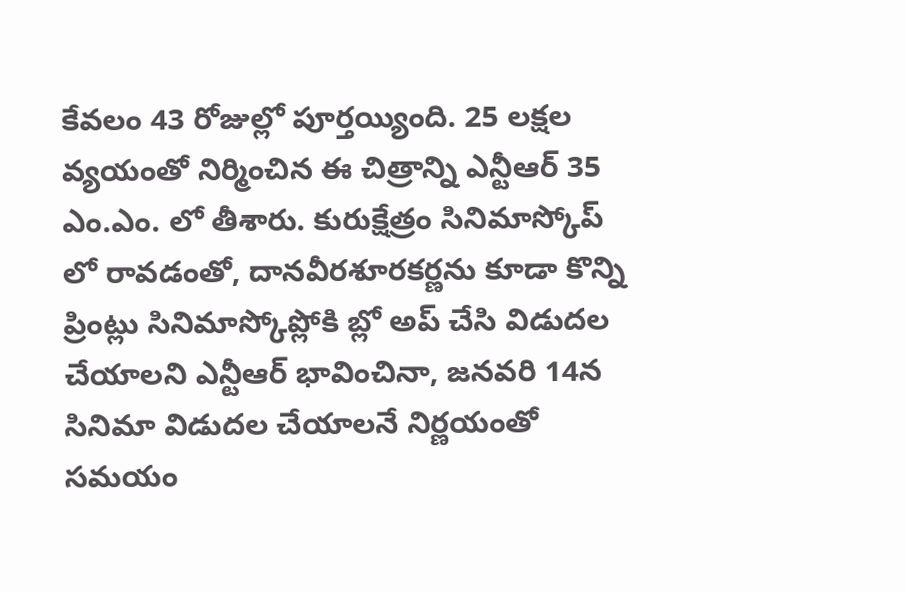కేవలం 43 రోజుల్లో పూర్తయ్యింది. 25 లక్షల వ్యయంతో నిర్మించిన ఈ చిత్రాన్ని ఎన్టీఆర్ 35 ఎం.ఎం. లో తీశారు. కురుక్షేత్రం సినిమాస్కోప్ లో రావడంతో, దానవీరశూరకర్ణను కూడా కొన్ని ప్రింట్లు సినిమాస్కోప్లోకి బ్లో అప్ చేసి విడుదల చేయాలని ఎన్టీఆర్ భావించినా, జనవరి 14న సినిమా విడుదల చేయాలనే నిర్ణయంతో సమయం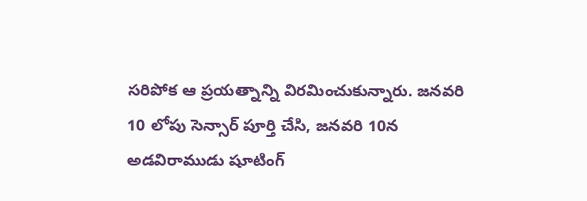సరిపోక ఆ ప్రయత్నాన్ని విరమించుకున్నారు. జనవరి 10 లోపు సెన్సార్ పూర్తి చేసి, జనవరి 10న అడవిరాముడు షూటింగ్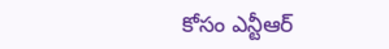కోసం ఎన్టీఆర్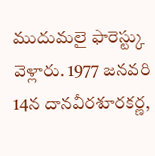ముదుమలై ఫారెస్ట్కు వెళ్లారు. 1977 జనవరి 14న దానవీరశూరకర్ణ,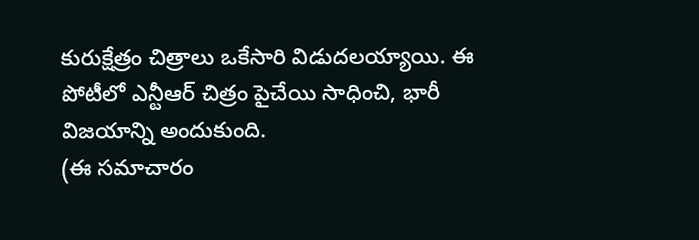కురుక్షేత్రం చిత్రాలు ఒకేసారి విడుదలయ్యాయి. ఈ పోటీలో ఎన్టీఆర్ చిత్రం పైచేయి సాధించి, భారీ విజయాన్ని అందుకుంది.
(ఈ సమాచారం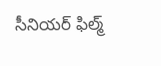సీనియర్ ఫిల్మ్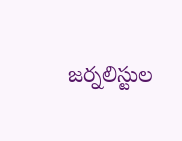జర్నలిస్టుల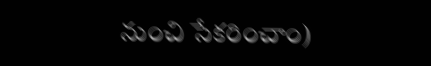నుంచి సేకరించాం)